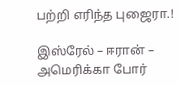பற்றி எரிந்த புஜைரா.!

இஸ்ரேல் – ஈரான் – அமெரிக்கா போர்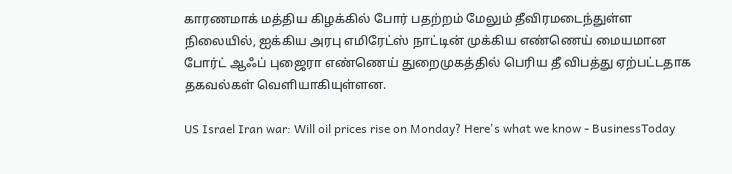காரணமாக் மத்திய கிழக்கில் போர் பதற்றம் மேலும் தீவிரமடைந்துள்ள நிலையில், ஐக்கிய அரபு எமிரேட்ஸ் நாட்டின் முக்கிய எண்ணெய் மையமான போர்ட் ஆஃப் புஜைரா எண்ணெய் துறைமுகத்தில் பெரிய தீ விபத்து ஏற்பட்டதாக தகவல்கள் வெளியாகியுள்ளன.

US Israel Iran war: Will oil prices rise on Monday? Here's what we know - BusinessToday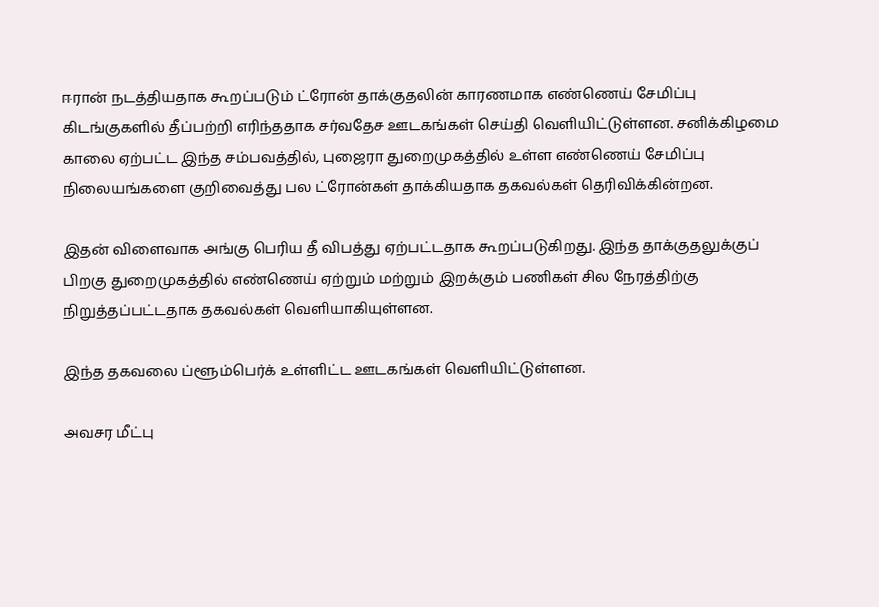ஈரான் நடத்தியதாக கூறப்படும் ட்ரோன் தாக்குதலின் காரணமாக எண்ணெய் சேமிப்பு கிடங்குகளில் தீப்பற்றி எரிந்ததாக சர்வதேச ஊடகங்கள் செய்தி வெளியிட்டுள்ளன. சனிக்கிழமை காலை ஏற்பட்ட இந்த சம்பவத்தில், புஜைரா துறைமுகத்தில் உள்ள எண்ணெய் சேமிப்பு நிலையங்களை குறிவைத்து பல ட்ரோன்கள் தாக்கியதாக தகவல்கள் தெரிவிக்கின்றன.

இதன் விளைவாக அங்கு பெரிய தீ விபத்து ஏற்பட்டதாக கூறப்படுகிறது. இந்த தாக்குதலுக்குப் பிறகு துறைமுகத்தில் எண்ணெய் ஏற்றும் மற்றும் இறக்கும் பணிகள் சில நேரத்திற்கு நிறுத்தப்பட்டதாக தகவல்கள் வெளியாகியுள்ளன.

இந்த தகவலை ப்ளூம்பெர்க் உள்ளிட்ட ஊடகங்கள் வெளியிட்டுள்ளன.

அவசர மீட்பு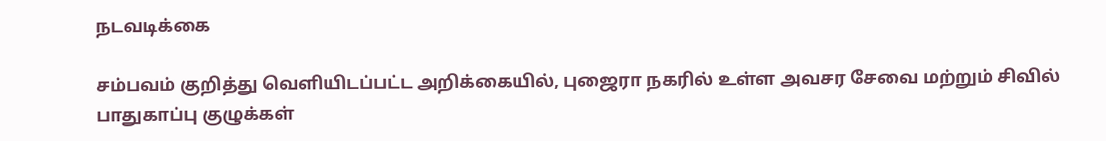நடவடிக்கை

சம்பவம் குறித்து வெளியிடப்பட்ட அறிக்கையில், புஜைரா நகரில் உள்ள அவசர சேவை மற்றும் சிவில் பாதுகாப்பு குழுக்கள்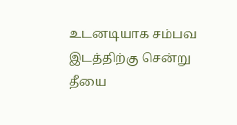உடனடியாக சம்பவ இடத்திற்கு சென்று தீயை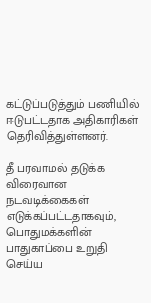கட்டுப்படுத்தும் பணியில் ஈடுபட்டதாக அதிகாரிகள் தெரிவித்துள்ளனர்.

தீ பரவாமல் தடுக்க விரைவான நடவடிக்கைகள் எடுக்கப்பட்டதாகவும், பொதுமக்களின் பாதுகாப்பை உறுதி செய்ய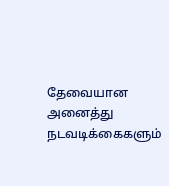தேவையான அனைத்து நடவடிக்கைகளும்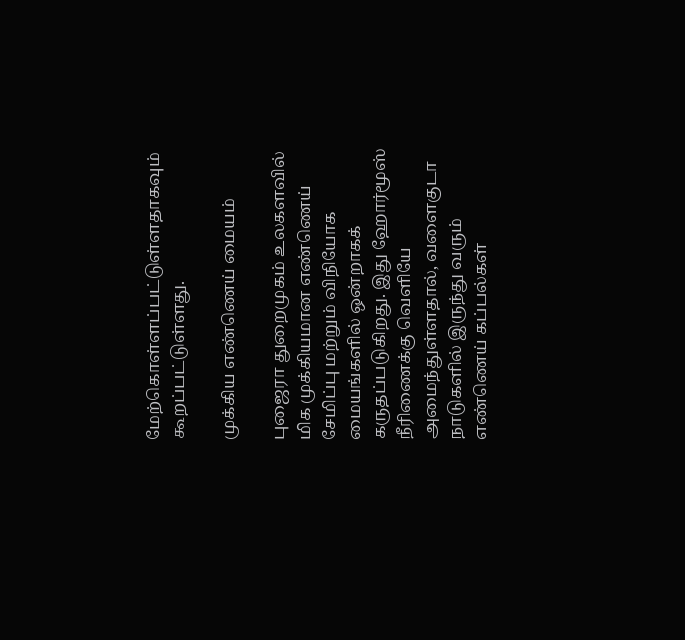மேற்கொள்ளப்பட்டுள்ளதாகவும் கூறப்பட்டுள்ளது.

முக்கிய எண்ணெய் மையம்

புஜைரா துறைமுகம் உலகளவில் மிக முக்கியமான எண்ணெய் சேமிப்பு மற்றும் விநியோக மையங்களில் ஒன்றாகக் கருதப்படுகிறது. இது ஹோர்மூஸ் நீரிணைக்கு வெளியே அமைந்துள்ளதால், வளைகுடா நாடுகளில் இருந்து வரும் எண்ணெய் கப்பல்கள்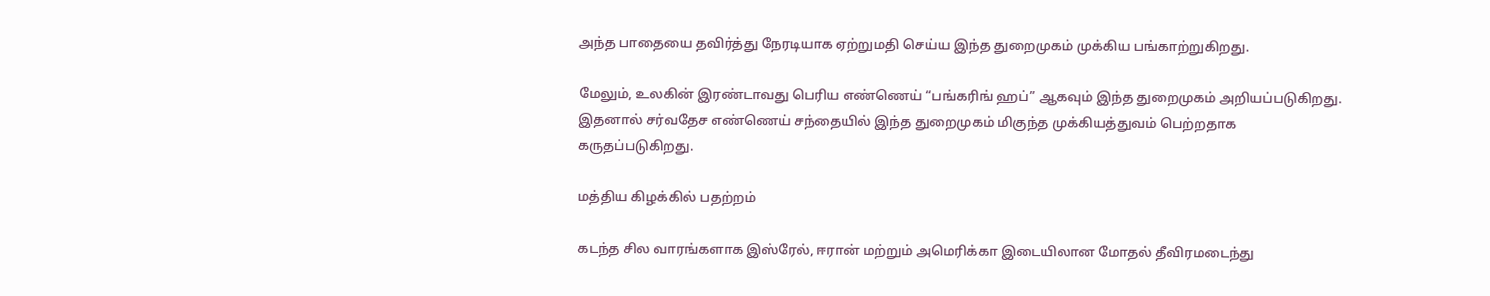அந்த பாதையை தவிர்த்து நேரடியாக ஏற்றுமதி செய்ய இந்த துறைமுகம் முக்கிய பங்காற்றுகிறது.

மேலும், உலகின் இரண்டாவது பெரிய எண்ணெய் “பங்கரிங் ஹப்” ஆகவும் இந்த துறைமுகம் அறியப்படுகிறது. இதனால் சர்வதேச எண்ணெய் சந்தையில் இந்த துறைமுகம் மிகுந்த முக்கியத்துவம் பெற்றதாக கருதப்படுகிறது.

மத்திய கிழக்கில் பதற்றம்

கடந்த சில வாரங்களாக இஸ்ரேல், ஈரான் மற்றும் அமெரிக்கா இடையிலான மோதல் தீவிரமடைந்து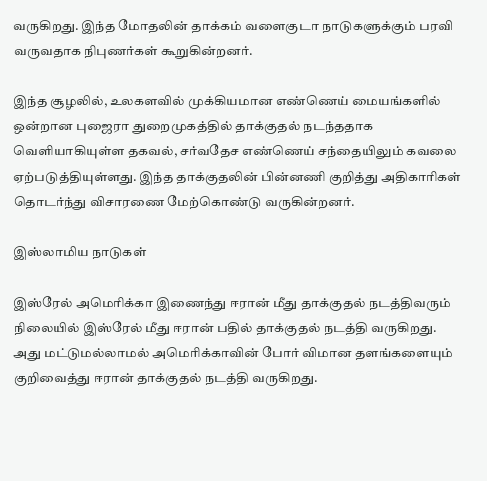வருகிறது. இந்த மோதலின் தாக்கம் வளைகுடா நாடுகளுக்கும் பரவி வருவதாக நிபுணர்கள் கூறுகின்றனர்.

இந்த சூழலில், உலகளவில் முக்கியமான எண்ணெய் மையங்களில் ஒன்றான புஜைரா துறைமுகத்தில் தாக்குதல் நடந்ததாக வெளியாகியுள்ள தகவல், சர்வதேச எண்ணெய் சந்தையிலும் கவலை ஏற்படுத்தியுள்ளது. இந்த தாக்குதலின் பின்னணி குறித்து அதிகாரிகள் தொடர்ந்து விசாரணை மேற்கொண்டு வருகின்றனர்.

இஸ்லாமிய நாடுகள்

இஸ்ரேல் அமெரிக்கா இணைந்து ஈரான் மீது தாக்குதல் நடத்திவரும் நிலையில் இஸ்ரேல் மீது ஈரான் பதில் தாக்குதல் நடத்தி வருகிறது. அது மட்டுமல்லாமல் அமெரிக்காவின் போர் விமான தளங்களையும் குறிவைத்து ஈரான் தாக்குதல் நடத்தி வருகிறது.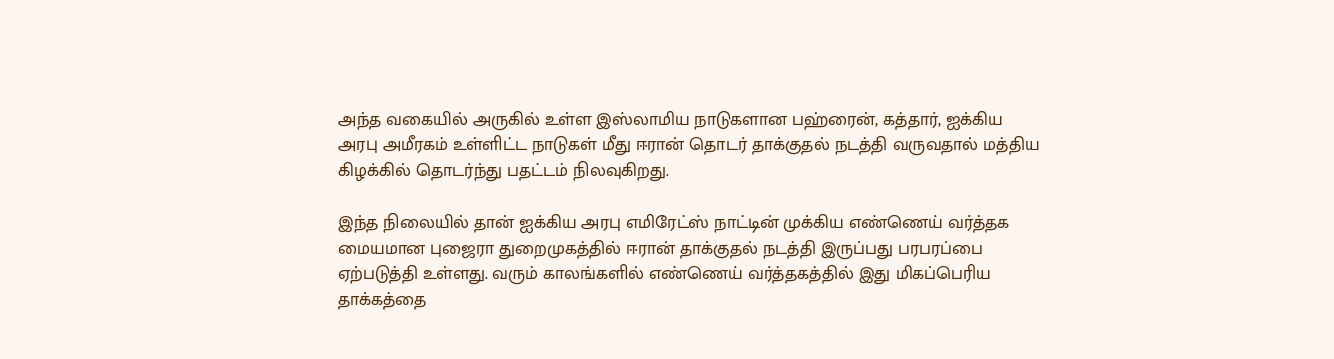அந்த வகையில் அருகில் உள்ள இஸ்லாமிய நாடுகளான பஹ்ரைன், கத்தார், ஐக்கிய அரபு அமீரகம் உள்ளிட்ட நாடுகள் மீது ஈரான் தொடர் தாக்குதல் நடத்தி வருவதால் மத்திய கிழக்கில் தொடர்ந்து பதட்டம் நிலவுகிறது.

இந்த நிலையில் தான் ஐக்கிய அரபு எமிரேட்ஸ் நாட்டின் முக்கிய எண்ணெய் வர்த்தக மையமான புஜைரா துறைமுகத்தில் ஈரான் தாக்குதல் நடத்தி இருப்பது பரபரப்பை ஏற்படுத்தி உள்ளது. வரும் காலங்களில் எண்ணெய் வர்த்தகத்தில் இது மிகப்பெரிய தாக்கத்தை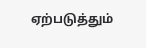ஏற்படுத்தும்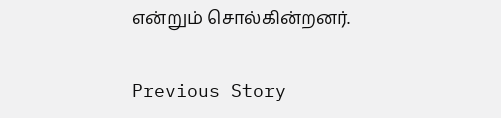என்றும் சொல்கின்றனர்.

Previous Story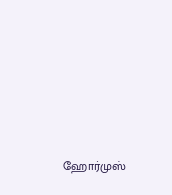ஹோர்முஸ்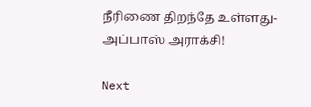நீரிணை திறந்தே உள்ளது- அப்பாஸ் அராக்சி!

Next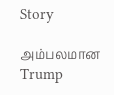Story

அம்பலமான Trump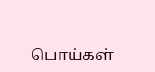பொய்கள்